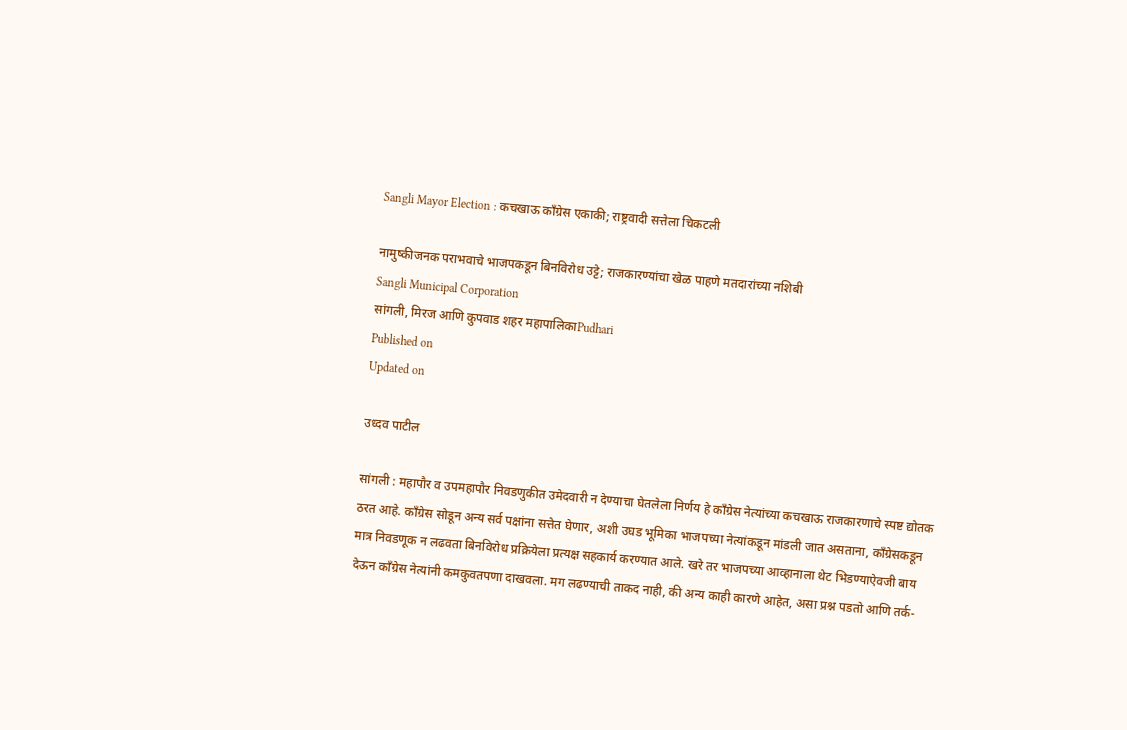Sangli Mayor Election : कचखाऊ काँग्रेस एकाकी; राष्ट्रवादी सत्तेला चिकटली

नामुष्कीजनक पराभवाचे भाजपकडून बिनविरोध उट्टे; राजकारण्यांचा खेळ पाहणे मतदारांच्या नशिबी
Sangli Municipal Corporation
सांगली, मिरज आणि कुपवाड शहर महापालिकाPudhari
Published on
Updated on

उध्दव पाटील

सांगली : महापौर व उपमहापौर निवडणुकीत उमेदवारी न देण्याचा घेतलेला निर्णय हे काँग्रेस नेत्यांच्या कचखाऊ राजकारणाचे स्पष्ट द्योतक ठरत आहे. काँग्रेस सोडून अन्य सर्व पक्षांना सत्तेत घेणार, अशी उघड भूमिका भाजपच्या नेत्यांकडून मांडली जात असताना, काँग्रेसकडून मात्र निवडणूक न लढवता बिनविरोध प्रक्रियेला प्रत्यक्ष सहकार्य करण्यात आले. खरे तर भाजपच्या आव्हानाला थेट भिडण्याऐवजी बाय देऊन काँग्रेस नेत्यांनी कमकुवतपणा दाखवला. मग लढण्याची ताकद नाही, की अन्य काही कारणे आहेत, असा प्रश्न पडतो आणि तर्क-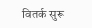वितर्क सुरू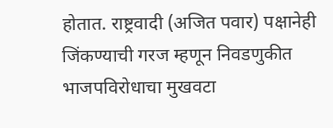होतात. राष्ट्रवादी (अजित पवार) पक्षानेही जिंकण्याची गरज म्हणून निवडणुकीत भाजपविरोधाचा मुखवटा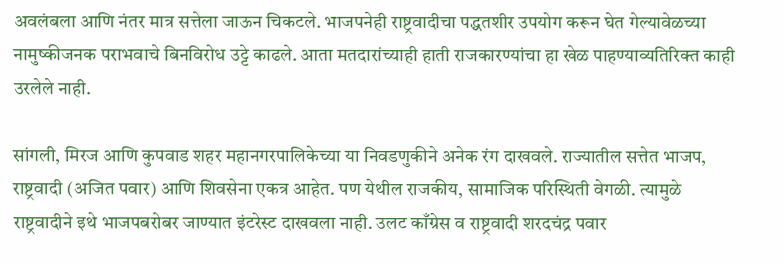अवलंबला आणि नंतर मात्र सत्तेला जाऊन चिकटले. भाजपनेही राष्ट्रवादीचा पद्धतशीर उपयोग करून घेत गेल्यावेळच्या नामुष्कीजनक पराभवाचे बिनविरोध उट्टे काढले. आता मतदारांच्याही हाती राजकारण्यांचा हा खेळ पाहण्याव्यतिरिक्त काही उरलेले नाही.

सांगली, मिरज आणि कुपवाड शहर महानगरपालिकेच्या या निवडणुकीने अनेक रंग दाखवले. राज्यातील सत्तेत भाजप, राष्ट्रवादी (अजित पवार) आणि शिवसेना एकत्र आहेत. पण येथील राजकीय, सामाजिक परिस्थिती वेगळी. त्यामुळे राष्ट्रवादीने इथे भाजपबरोबर जाण्यात इंटरेस्ट दाखवला नाही. उलट काँग्रेस व राष्ट्रवादी शरदचंद्र पवार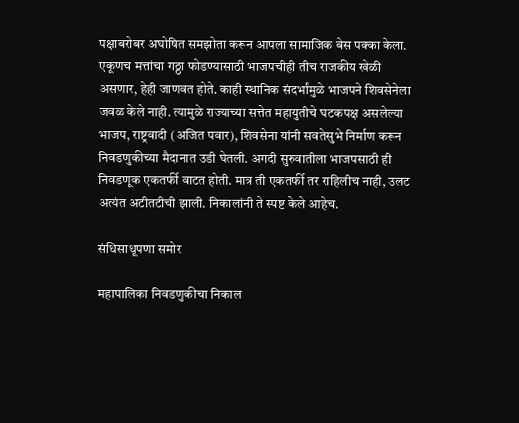पक्षाबरोबर अघोषित समझोता करून आपला सामाजिक बेस पक्का केला. एकूणच मत्तांचा गठ्ठा फोडण्यासाठी भाजपचीही तीच राजकीय खेळी असणार, हेही जाणवत होते. काही स्थानिक संदर्भांमुळे भाजपने शिवसेनेला जवळ केले नाही. त्यामुळे राज्याच्या सत्तेत महायुतीचे घटकपक्ष असलेल्या भाजप, राष्ट्रवादी (अजित पवार), शिवसेना यांनी सवतेसुभे निर्माण करून निवडणुकीच्या मैदानात उडी घेतली. अगदी सुरुवातीला भाजपसाठी ही निवडणूक एकतर्फी वाटत होती. मात्र ती एकतर्फी तर राहिलीच नाही, उलट अत्यंत अटीतटीची झाली. निकालांनी ते स्पष्ट केले आहेच.

संधिसाधूपणा समोर

महापालिका निवडणुकीचा निकाल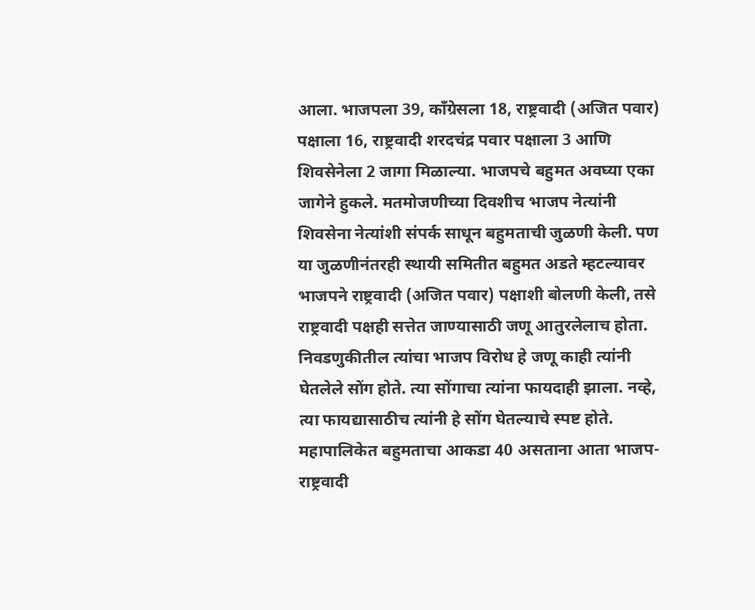आला. भाजपला 39, काँग्रेसला 18, राष्ट्रवादी (अजित पवार) पक्षाला 16, राष्ट्रवादी शरदचंद्र पवार पक्षाला 3 आणि शिवसेनेला 2 जागा मिळाल्या. भाजपचे बहुमत अवघ्या एका जागेने हुकले. मतमोजणीच्या दिवशीच भाजप नेत्यांनी शिवसेना नेत्यांशी संपर्क साधून बहुमताची जुळणी केली. पण या जुळणीनंतरही स्थायी समितीत बहुमत अडते म्हटल्यावर भाजपने राष्ट्रवादी (अजित पवार) पक्षाशी बोलणी केली, तसे राष्ट्रवादी पक्षही सत्तेत जाण्यासाठी जणू आतुरलेलाच होता. निवडणुकीतील त्यांचा भाजप विरोध हे जणू काही त्यांनी घेतलेले सोंग होते. त्या सोंगाचा त्यांना फायदाही झाला. नव्हे, त्या फायद्यासाठीच त्यांनी हे सोंग घेतल्याचे स्पष्ट होते. महापालिकेत बहुमताचा आकडा 40 असताना आता भाजप-राष्ट्रवादी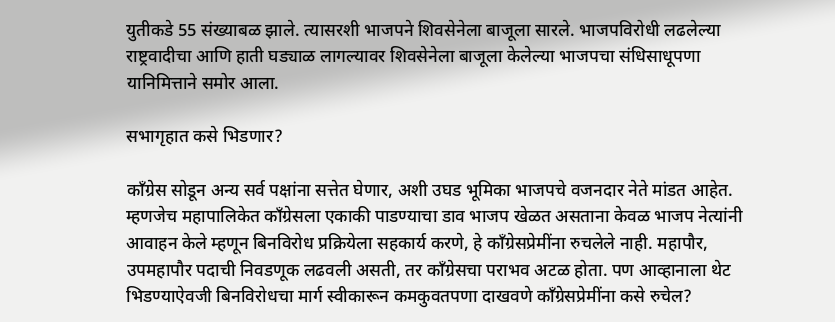युतीकडे 55 संख्याबळ झाले. त्यासरशी भाजपने शिवसेनेला बाजूला सारले. भाजपविरोधी लढलेल्या राष्ट्रवादीचा आणि हाती घड्याळ लागल्यावर शिवसेनेला बाजूला केलेल्या भाजपचा संधिसाधूपणा यानिमित्ताने समोर आला.

सभागृहात कसे भिडणार?

काँग्रेस सोडून अन्य सर्व पक्षांना सत्तेत घेणार, अशी उघड भूमिका भाजपचे वजनदार नेते मांडत आहेत. म्हणजेच महापालिकेत काँग्रेसला एकाकी पाडण्याचा डाव भाजप खेळत असताना केवळ भाजप नेत्यांनी आवाहन केले म्हणून बिनविरोध प्रक्रियेला सहकार्य करणे, हे काँग्रेसप्रेमींना रुचलेले नाही. महापौर, उपमहापौर पदाची निवडणूक लढवली असती, तर काँग्रेसचा पराभव अटळ होता. पण आव्हानाला थेट भिडण्याऐवजी बिनविरोधचा मार्ग स्वीकारून कमकुवतपणा दाखवणे काँग्रेसप्रेमींना कसे रुचेल?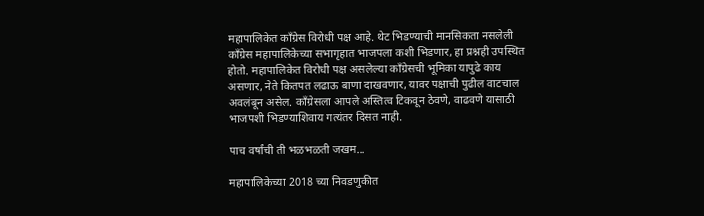महापालिकेत काँग्रेस विरोधी पक्ष आहे. थेट भिडण्याची मानसिकता नसलेली काँग्रेस महापालिकेच्या सभागृहात भाजपला कशी भिडणार, हा प्रश्नही उपस्थित होतो. महापालिकेत विरोधी पक्ष असलेल्या काँग्रेसची भूमिका यापुढे काय असणार, नेते कितपत लढाऊ बाणा दाखवणार, यावर पक्षाची पुढील वाटचाल अवलंबून असेल. काँग्रेसला आपले अस्तित्व टिकवून ठेवणे, वाढवणे यासाठी भाजपशी भिडण्याशिवाय गत्यंतर दिसत नाही.

पाच वर्षांची ती भळभळती जखम...

महापालिकेच्या 2018 च्या निवडणुकीत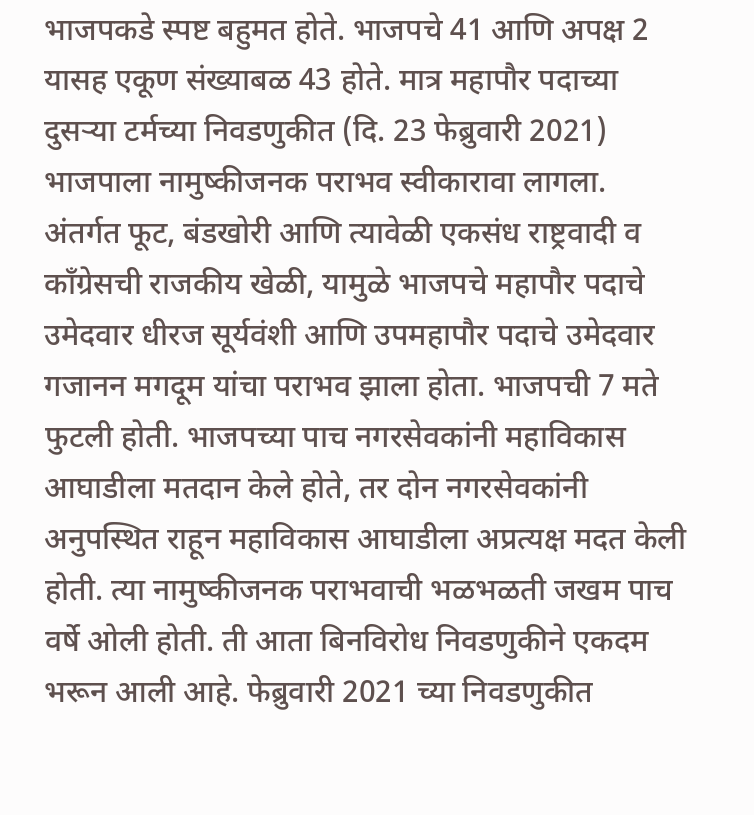भाजपकडे स्पष्ट बहुमत होते. भाजपचे 41 आणि अपक्ष 2 यासह एकूण संख्याबळ 43 होते. मात्र महापौर पदाच्या दुसऱ्या टर्मच्या निवडणुकीत (दि. 23 फेब्रुवारी 2021) भाजपाला नामुष्कीजनक पराभव स्वीकारावा लागला. अंतर्गत फूट, बंडखोरी आणि त्यावेळी एकसंध राष्ट्रवादी व काँग्रेसची राजकीय खेळी, यामुळे भाजपचे महापौर पदाचे उमेदवार धीरज सूर्यवंशी आणि उपमहापौर पदाचे उमेदवार गजानन मगदूम यांचा पराभव झाला होता. भाजपची 7 मते फुटली होती. भाजपच्या पाच नगरसेवकांनी महाविकास आघाडीला मतदान केले होते, तर दोन नगरसेवकांनी अनुपस्थित राहून महाविकास आघाडीला अप्रत्यक्ष मदत केली होती. त्या नामुष्कीजनक पराभवाची भळभळती जखम पाच वर्षे ओली होती. ती आता बिनविरोध निवडणुकीने एकदम भरून आली आहे. फेब्रुवारी 2021 च्या निवडणुकीत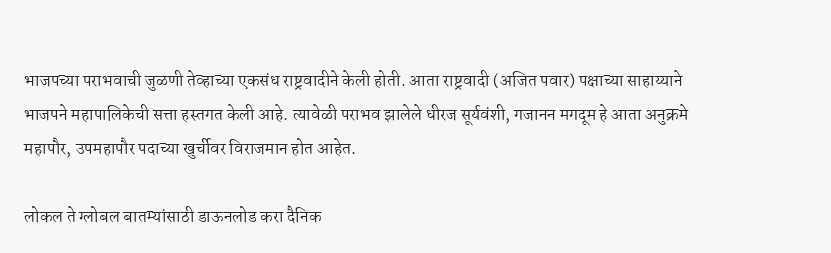भाजपच्या पराभवाची जुळणी तेव्हाच्या एकसंध राष्ट्रवादीने केली होती. आता राष्ट्रवादी (अजित पवार) पक्षाच्या साहाय्याने भाजपने महापालिकेची सत्ता हस्तगत केली आहे. त्यावेळी पराभव झालेले धीरज सूर्यवंशी, गजानन मगदूम हे आता अनुक्रमे महापौर, उपमहापौर पदाच्या खुर्चीवर विराजमान होत आहेत.

लोकल ते ग्लोबल बातम्यांसाठी डाऊनलोड करा दैनिक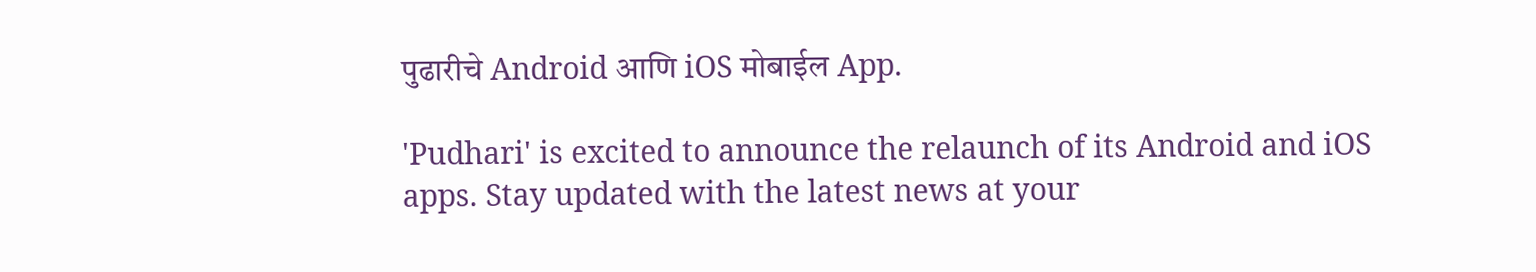पुढारीचे Android आणि iOS मोबाईल App.

'Pudhari' is excited to announce the relaunch of its Android and iOS apps. Stay updated with the latest news at your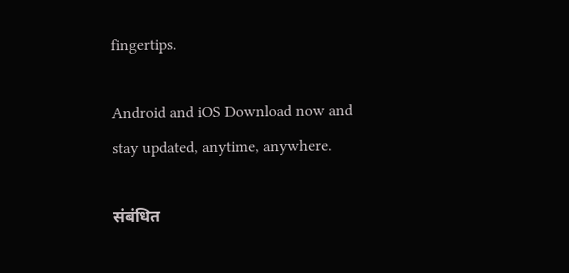fingertips.

Android and iOS Download now and stay updated, anytime, anywhere.

संबंधित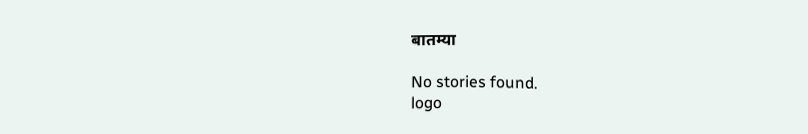बातम्या

No stories found.
logo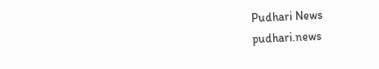Pudhari News
pudhari.news